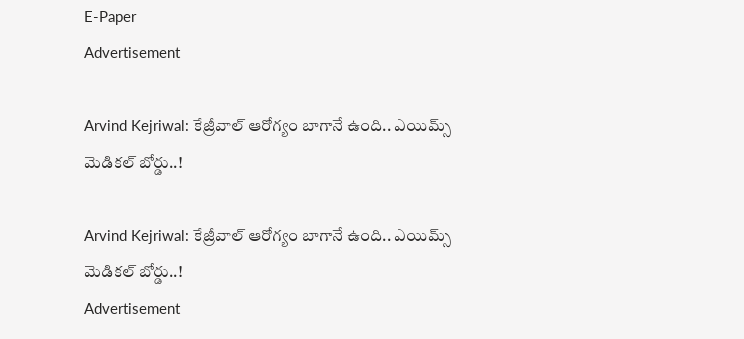E-Paper
Advertisement

Arvind Kejriwal: కేజ్రీవాల్ ఆరోగ్యం బాగానే ఉంది.. ఎయిమ్స్ మెడికల్ బోర్డు..!

Arvind Kejriwal: కేజ్రీవాల్ ఆరోగ్యం బాగానే ఉంది.. ఎయిమ్స్ మెడికల్ బోర్డు..!
Advertisement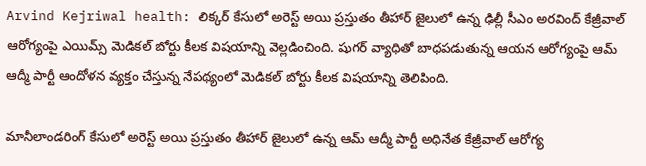Arvind Kejriwal health: లిక్కర్ కేసులో అరెస్ట్ అయి ప్రస్తుతం తీహార్ జైలులో ఉన్న ఢిల్లీ సీఎం అరవింద్ కేజ్రీవాల్ ఆరోగ్యంపై ఎయిమ్స్ మెడికల్ బోర్టు కీలక విషయాన్ని వెల్లడించింది. షుగర్ వ్యాధితో బాధపడుతున్న ఆయన ఆరోగ్యంపై ఆమ్ ఆద్మీ పార్టీ ఆందోళన వ్యక్తం చేస్తున్న నేపథ్యంలో మెడికల్ బోర్టు కీలక విషయాన్ని తెలిపింది.

మానీలాండరింగ్ కేసులో అరెస్ట్ అయి ప్రస్తుతం తీహార్ జైలులో ఉన్న ఆమ్ ఆద్మీ పార్టీ అధినేత కేజ్రీవాల్ ఆరోగ్య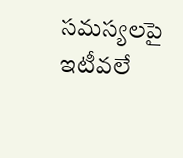సమస్యలపై ఇటీవలే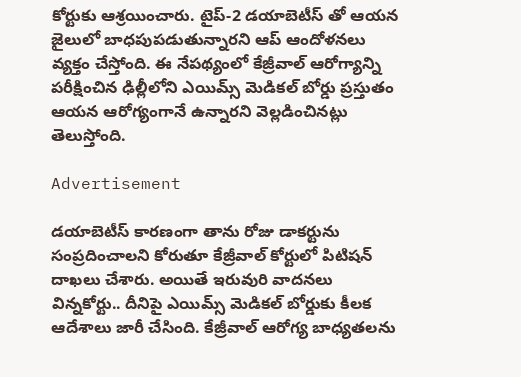కోర్టుకు ఆశ్రయించారు. టైప్-2 డయాబెటీస్ తో ఆయన జైలులో బాధపుపడుతున్నారని ఆప్ ఆందోళనలు వ్యక్తం చేస్తోంది. ఈ నేపథ్యంలో కేజ్రీవాల్ ఆరోగ్యాన్ని పరీక్షించిన ఢిల్లీలోని ఎయిమ్స్ మెడికల్ బోర్డు ప్రస్తుతం ఆయన ఆరోగ్యంగానే ఉన్నారని వెల్లడించినట్లు తెలుస్తోంది.

Advertisement

డయాబెటీస్ కారణంగా తాను రోజు డాకర్టును సంప్రదించాలని కోరుతూ కేజ్రీవాల్ కోర్టులో పిటిషన్ దాఖలు చేశారు. అయితే ఇరువురి వాదనలు విన్నకోర్టు.. దీనిపై ఎయిమ్స్ మెడికల్ బోర్డుకు కీలక ఆదేశాలు జారీ చేసింది. కేజ్రీవాల్ ఆరోగ్య బాధ్యతలను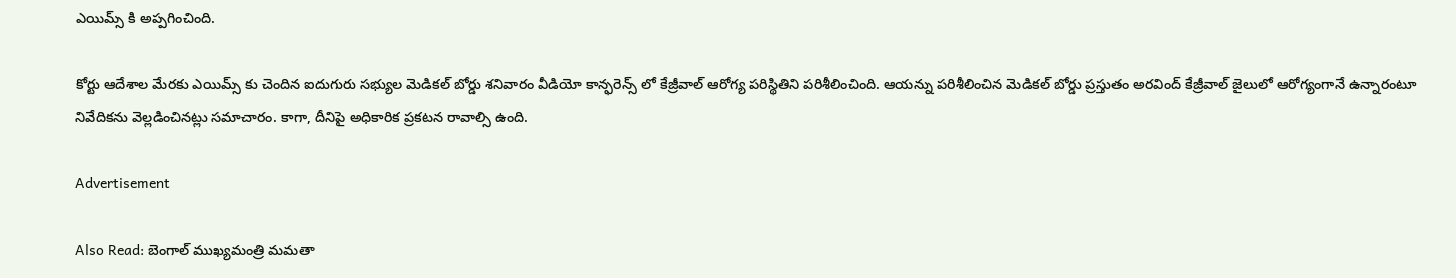ఎయిమ్స్ కి అప్పగించింది.

కోర్టు ఆదేశాల మేరకు ఎయిమ్స్ కు చెందిన ఐదుగురు సభ్యుల మెడికల్ బోర్డు శనివారం వీడియో కాన్ఫరెన్స్ లో కేజ్రీవాల్ ఆరోగ్య పరిస్థితిని పరిశీలించింది. ఆయన్ను పరిశీలించిన మెడికల్ బోర్డు ప్రస్తుతం అరవింద్ కేజ్రీవాల్ జైలులో ఆరోగ్యంగానే ఉన్నారంటూ నివేదికను వెల్లడించినట్లు సమాచారం. కాగా, దీనిపై అధికారిక ప్రకటన రావాల్సి ఉంది.

Advertisement

Also Read: బెంగాల్ ముఖ్యమంత్రి మమతా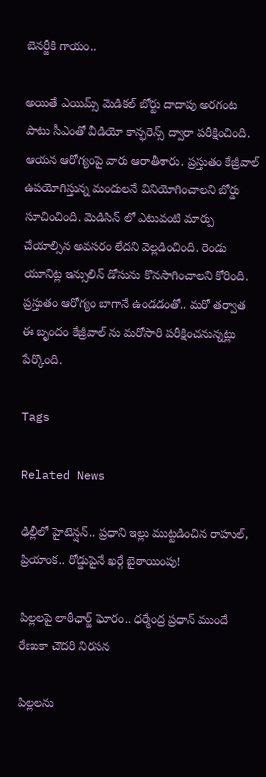బెనర్జీకి గాయం..

అయితే ఎయిమ్స్ మెడికల్ బోర్టు దాదాపు అరగంట పాటు సీఎంతో వీడియో కాన్ఫరెన్స్ ద్వారా పరీక్షించింది. ఆయన ఆరోగ్యంపై వారు ఆరాతీశారు. ప్రస్తుతం కేజ్రీవాల్ ఉపయోగిస్తున్న మందులనే వినియోగించాలని బోర్డు సూచించింది. మెడిసిన్ లో ఎటువంటి మార్పు చేయాల్సిన అవసరం లేదని వెల్లడించింది. రెండు యూనిట్ల ఇన్సులిన్ డోసును కొనసాగించాలని కోరింది. ప్రస్తుతం ఆరోగ్యం బాగానే ఉండడంతో.. మరో తర్వాత ఈ బృందం కేజ్రీవాల్ ను మరోసారి పరీక్షించనున్నట్లు పేర్కొంది.

Tags

Related News

ఢిల్లీలో హైటెన్షన్.. ప్రధాని ఇల్లు ముట్టడించిన రాహుల్, ప్రియాంక.. రోడ్డుపైనే ఖర్గే బైఠాయింపు!

పిల్లలపై లాఠీఛార్జ్ ఘోరం.. ధర్మేంద్ర ప్రధాన్ ముందే రేణుకా చౌదరి నిరసన

పిల్లలను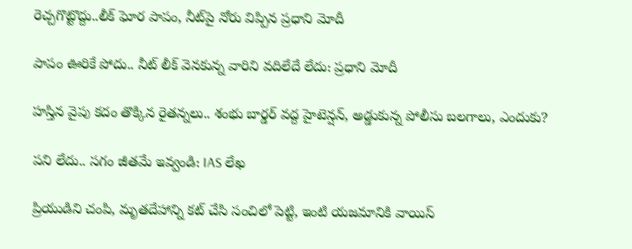రెచ్చగొట్టొద్దు..లీక్ ఘోర పాపం, నీట్‌పై నోరు విప్పిన ప్రధాని మోదీ

పాపం ఊరికే పోదు.. నీట్ లీక్ వెనకున్న వారిని వదిలేదే లేదు: ప్రధాని మోదీ

హస్తిన వైపు కదం తొక్కిన రైతన్నలు.. శంభు బార్డర్ వద్ద హైటెన్షన్, అడ్డుకున్న పోలీసు బలగాలు, ఎందుకు?

పని లేదు.. సగం జీతమే ఇవ్వండి: IAS లేఖ

ప్రియుడిని చంపి, మృతదేహాన్ని కట్ చేసి సంచిలో పెట్టి, ఇంటి యజమానికి వాయిస్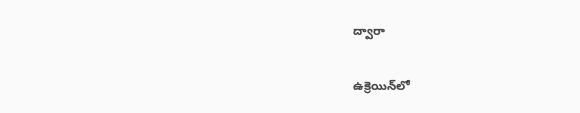ద్వారా

ఉక్రెయిన్‌లో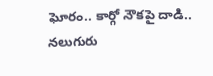ఘోరం.. కార్గో నౌకపై దాడి.. నలుగురు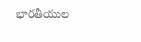భారతీయుల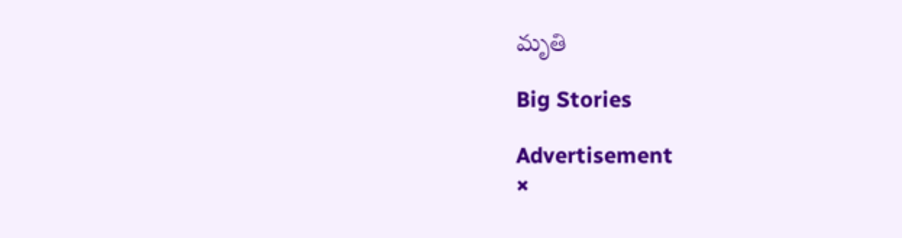మృతి

Big Stories

Advertisement
×